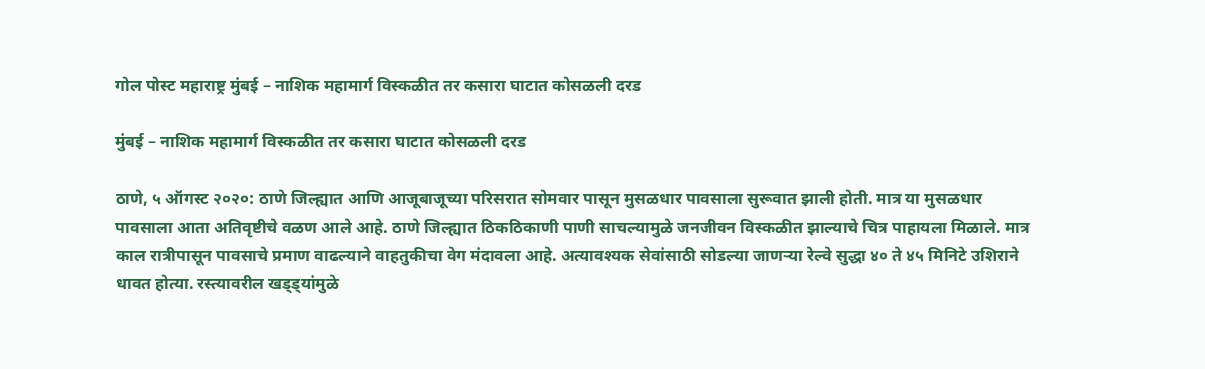गोल पोस्ट महाराष्ट्र मुंबई – नाशिक महामार्ग विस्कळीत तर कसारा घाटात कोसळली दरड

मुंबई – नाशिक महामार्ग विस्कळीत तर कसारा घाटात कोसळली दरड

ठाणे, ५ ऑगस्ट २०२०: ठाणे जिल्ह्यात आणि आजूबाजूच्या परिसरात सोमवार पासून मुसळधार पावसाला सुरूवात झाली होती. मात्र या मुसळधार पावसाला आता अतिवृष्टीचे वळण आले आहे. ठाणे जिल्ह्यात ठिकठिकाणी पाणी साचल्यामुळे जनजीवन विस्कळीत झाल्याचे चित्र पाहायला मिळाले. मात्र काल रात्रीपासून पावसाचे प्रमाण वाढल्याने वाहतुकीचा वेग मंदावला आहे. अत्यावश्यक सेवांसाठी सोडल्या जाणऱ्या रेल्वे सुद्धा ४० ते ४५ मिनिटे उशिराने धावत होत्या. रस्त्यावरील खड्ड्यांमुळे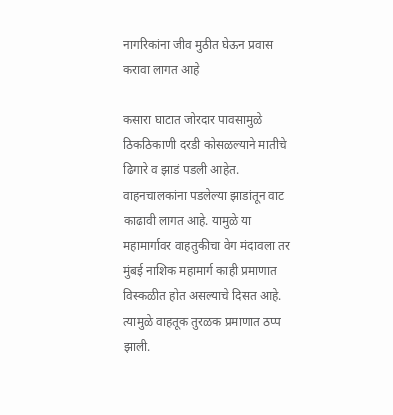नागरिकांना जीव मुठीत घेऊन प्रवास करावा लागत आहे

कसारा घाटात जोरदार पावसामुळे ठिकठिकाणी दरडी कोसळल्याने मातीचे ढिगारे व झाडं पडली आहेत. वाहनचालकांना पडलेल्या झाडांतून वाट काढावी लागत आहे. यामुळे या महामार्गावर वाहतुकीचा वेग मंदावला तर मुंबई नाशिक महामार्ग काही प्रमाणात विस्कळीत होत असल्याचे दिसत आहे. त्यामुळे वाहतूक तुरळक प्रमाणात ठप्प झाली.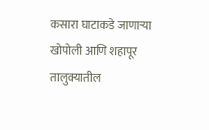कसारा घाटाकडे जाणाऱ्या खोपोली आणि शहापूर तालुक्यातील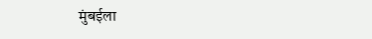मुंबईला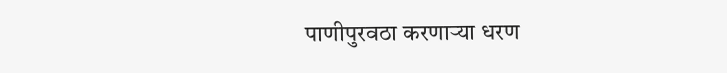पाणीपुरवठा करणाऱ्या धरण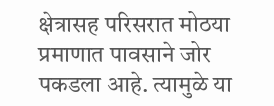क्षेत्रासह परिसरात मोठया प्रमाणात पावसाने जोर पकडला आहे. त्यामुळे या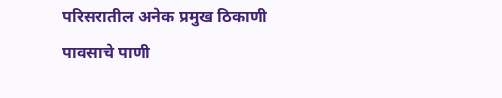परिसरातील अनेक प्रमुख ठिकाणी पावसाचे पाणी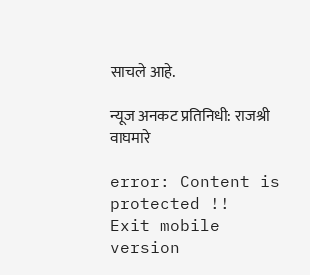साचले आहे.

न्यूज अनकट प्रतिनिधी: राजश्री वाघमारे

error: Content is protected !!
Exit mobile version